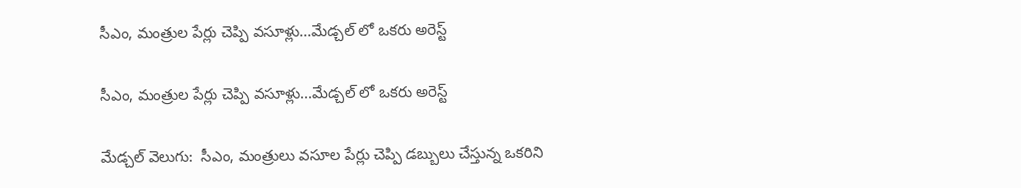సీఎం, మంత్రుల పేర్లు చెప్పి వసూళ్లు...మేడ్చల్ లో ఒకరు అరెస్ట్

సీఎం, మంత్రుల పేర్లు చెప్పి వసూళ్లు...మేడ్చల్ లో ఒకరు అరెస్ట్

మేడ్చల్ వెలుగు:  సీఎం, మంత్రులు వసూల పేర్లు చెప్పి డబ్బులు చేస్తున్న ఒకరిని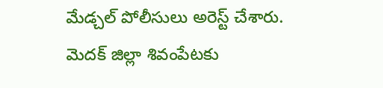మేడ్చల్ పోలీసులు అరెస్ట్ చేశారు. మెదక్ జిల్లా శివంపేటకు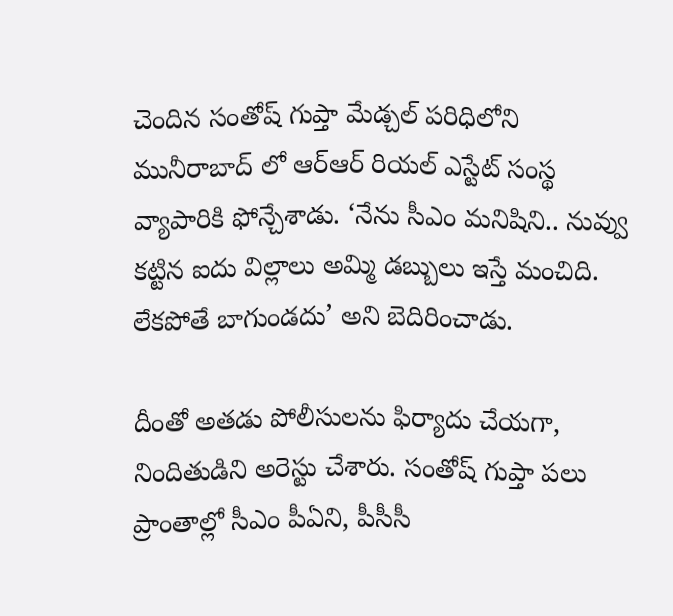చెందిన సంతోష్ గుప్తా మేడ్చల్ పరిధిలోని మునీరాబాద్ లో ఆర్ఆర్ రియల్ ఎస్టేట్ సంస్థ వ్యాపారికి ఫోన్చేశాడు. ‘నేను సీఎం మనిషిని.. నువ్వు కట్టిన ఐదు విల్లాలు అమ్మి డబ్బులు ఇస్తే మంచిది. లేకపోతే బాగుండదు’ అని బెదిరించాడు.

దీంతో అతడు పోలీసులను ఫిర్యాదు చేయగా, నిందితుడిని అరెస్టు చేశారు. సంతోష్ గుప్తా పలు ప్రాంతాల్లో సీఎం పీఏని, పీసీసీ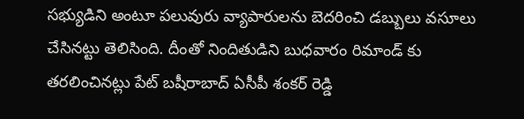సభ్యుడిని అంటూ పలువురు వ్యాపారులను బెదరించి డబ్బులు వసూలు చేసినట్టు తెలిసింది. దీంతో నిందితుడిని బుధవారం రిమాండ్ కు తరలించినట్లు పేట్ బషీరాబాద్ ఏసీపీ శంకర్ రెడ్డి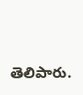తెలిపారు.